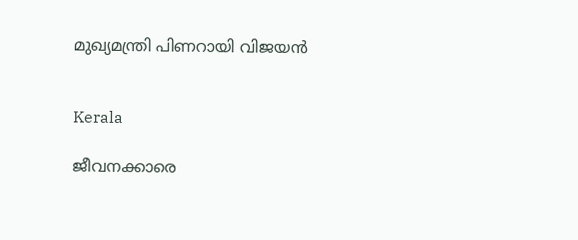മുഖ്യമന്ത്രി പിണറായി വിജയൻ


Kerala

ജീവനക്കാരെ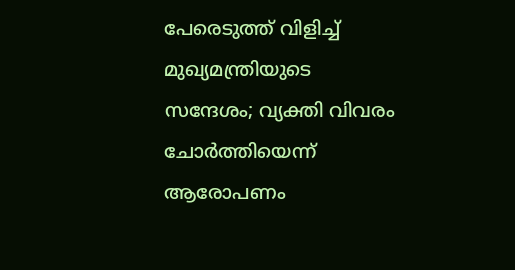പേരെടുത്ത് വിളിച്ച് മുഖ്യമന്ത്രിയുടെ സന്ദേശം; വ്യക്തി വിവരം ചോർത്തിയെന്ന് ആരോപണം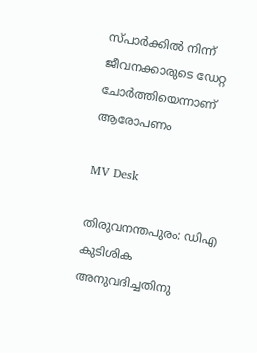സ്പാർക്കിൽ നിന്ന് ജീവനക്കാരുടെ ഡേറ്റ ചോർത്തിയെന്നാണ് ആരോപണം

MV Desk

തിരുവനന്തപുരം: ഡിഎ കുടിശിക അനുവദിച്ചതിനു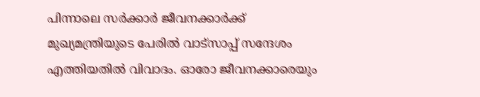പിന്നാലെ സര്‍ക്കാര്‍ ജീവനക്കാര്‍ക്ക് മുഖ്യമന്ത്രിയുടെ പേരിൽ വാട്‌സാപ്പ് സന്ദേശം എത്തിയതിൽ വിവാദം. ഓരോ ജീവനക്കാരെയും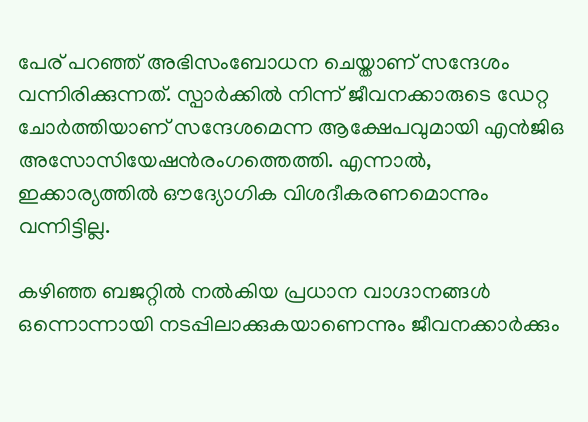പേര് പറഞ്ഞ് അഭിസംബോധന ചെയ്താണ് സന്ദേശം വന്നിരിക്കുന്നത്. സ്പാർക്കിൽ നിന്ന് ജീവനക്കാരുടെ ഡേറ്റ ചോർത്തിയാണ് സന്ദേശമെന്ന ആക്ഷേപവുമായി എന്‍ജിഒ അസോസിയേഷന്‍രംഗത്തെത്തി. എന്നാൽ, ഇക്കാര്യത്തിൽ ഔദ്യോഗിക വിശദീകരണമൊന്നും വന്നിട്ടില്ല.

കഴിഞ്ഞ ബജറ്റില്‍ നല്‍കിയ പ്രധാന വാഗ്ദാനങ്ങള്‍ ഒന്നൊന്നായി നടപ്പിലാക്കുകയാണെന്നും ജീവനക്കാര്‍ക്കും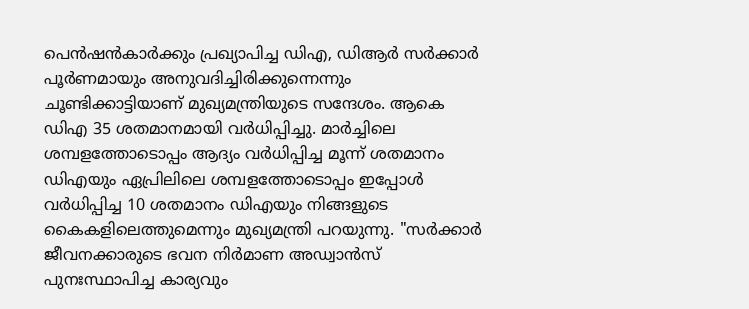പെന്‍ഷന്‍കാര്‍ക്കും പ്രഖ്യാപിച്ച ഡിഎ, ഡിആര്‍ സര്‍ക്കാര്‍ പൂര്‍ണമായും അനുവദിച്ചിരിക്കുന്നെന്നും ചൂണ്ടിക്കാട്ടിയാണ് മുഖ്യമന്ത്രിയുടെ സന്ദേശം. ആകെ ഡിഎ 35 ശതമാനമായി വര്‍ധിപ്പിച്ചു. മാര്‍ച്ചിലെ ശമ്പളത്തോടൊപ്പം ആദ്യം വര്‍ധിപ്പിച്ച മൂന്ന് ശതമാനം ഡിഎയും ഏപ്രിലിലെ ശമ്പളത്തോടൊപ്പം ഇപ്പോള്‍ വര്‍ധിപ്പിച്ച 10 ശതമാനം ഡിഎയും നിങ്ങളുടെ കൈകളിലെത്തുമെന്നും മുഖ്യമന്ത്രി പറയുന്നു. "സര്‍ക്കാര്‍ ജീവനക്കാരുടെ ഭവന നിര്‍മാണ അഡ്വാന്‍സ് പുനഃസ്ഥാപിച്ച കാര്യവും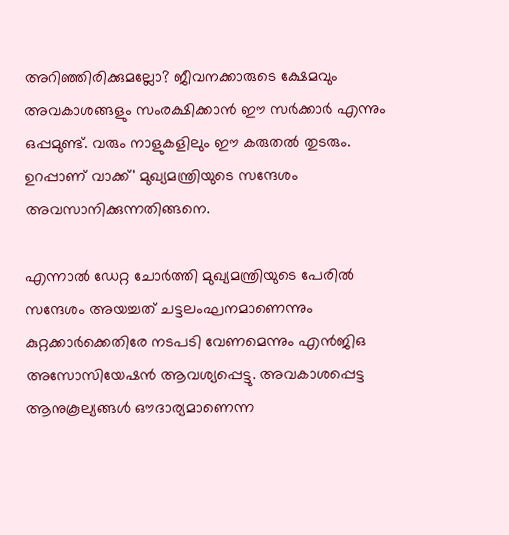അറിഞ്ഞിരിക്കുമല്ലോ? ജീവനക്കാരുടെ ക്ഷേമവും അവകാശങ്ങളും സംരക്ഷിക്കാന്‍ ഈ സര്‍ക്കാര്‍ എന്നും ഒപ്പമുണ്ട്. വരും നാളുകളിലും ഈ കരുതല്‍ തുടരും. ഉറപ്പാണ് വാക്ക്' മുഖ്യമന്ത്രിയുടെ സന്ദേശം അവസാനിക്കുന്നതിങ്ങനെ.

എന്നാൽ ഡേറ്റ ചോർത്തി മുഖ്യമന്ത്രിയുടെ പേരില്‍ സന്ദേശം അയച്ചത് ചട്ടലംഘനമാണെന്നും കുറ്റക്കാര്‍ക്കെതിരേ നടപടി വേണമെന്നും എന്‍ജിഒ അസോസിയേഷന്‍ ആവശ്യപ്പെട്ടു. അവകാശപ്പെട്ട ആനുകൂല്യങ്ങള്‍ ഔദാര്യമാണെന്ന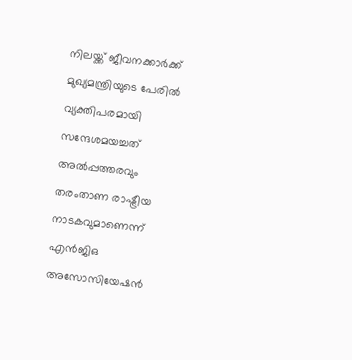നിലയ്ക്ക് ജീവനക്കാര്‍ക്ക് മുഖ്യമന്ത്രിയുടെ പേരില്‍ വ്യക്തിപരമായി സന്ദേശമയച്ചത് അല്‍പ്പത്തരവും തരംതാണ രാഷ്ട്രീയ നാടകവുമാണെന്ന് എന്‍ജിഒ അസോസിയേഷന്‍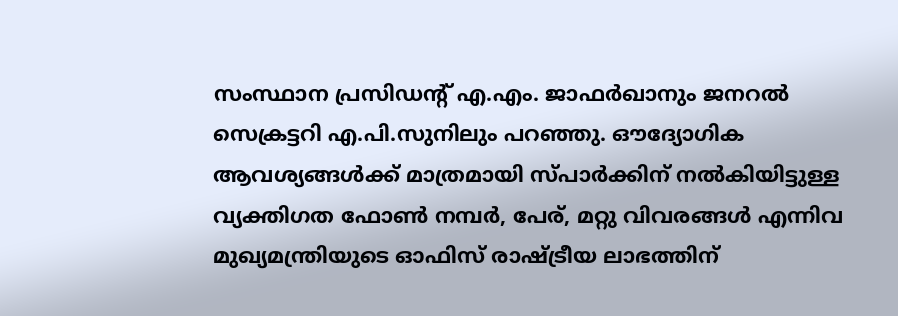സംസ്ഥാന പ്രസിഡന്‍റ് എ.എം. ജാഫര്‍ഖാനും ജനറല്‍ സെക്രട്ടറി എ.പി.സുനിലും പറഞ്ഞു. ഔദ്യോഗിക ആവശ്യങ്ങള്‍ക്ക് മാത്രമായി സ്പാര്‍ക്കിന് നല്‍കിയിട്ടുള്ള വ്യക്തിഗത ഫോണ്‍ നമ്പര്‍, പേര്, മറ്റു വിവരങ്ങള്‍ എന്നിവ‌ മുഖ്യമന്ത്രിയുടെ ഓഫിസ് രാഷ്ട്രീയ ലാഭത്തിന്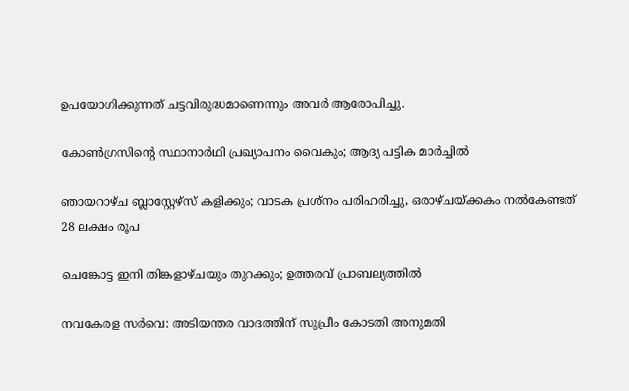ഉപയോഗിക്കുന്നത് ചട്ടവിരുദ്ധമാണെന്നും അവർ ആരോപിച്ചു.

കോൺഗ്രസിന്‍റെ സ്ഥാനാർ‌ഥി പ്രഖ്യാപനം വൈകും; ആദ്യ പട്ടിക മാർച്ചിൽ

ഞായറാഴ്ച ബ്ലാസ്റ്റേഴ്സ് കളിക്കും; വാടക പ്രശ്നം പരിഹരിച്ചു, ഒരാഴ്ചയ്ക്കകം നൽകേണ്ടത് 28 ലക്ഷം രൂപ

ചെങ്കോട്ട ഇനി തിങ്കളാഴ്ചയും തുറക്കും; ഉത്തരവ് പ്രാബല്യത്തിൽ

നവകേരള സർവെ: അടിയന്തര വാദത്തിന് സുപ്രീം കോടതി അനുമതി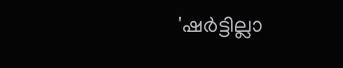'ഷർട്ടില്ലാ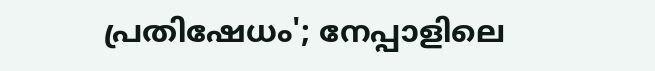പ്രതിഷേധം'; നേപ്പാളിലെ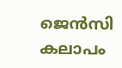ജെൻസി കലാപം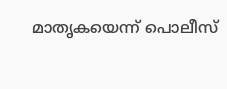മാതൃകയെന്ന് പൊലീസ്